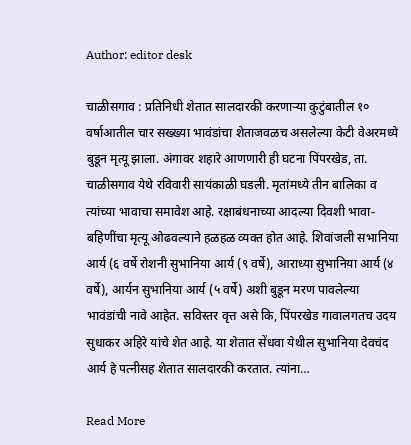Author: editor desk

चाळीसगाव : प्रतिनिधी शेतात सालदारकी करणाऱ्या कुटुंबातील १० वर्षाआतील चार सख्ख्या भावंडांचा शेताजवळच असलेल्या केटी वेअरमध्ये बुडून मृत्यू झाला. अंगावर शहारे आणणारी ही घटना पिंपरखेड, ता. चाळीसगाव येथे रविवारी सायंकाळी घडली. मृतांमध्ये तीन बालिका व त्यांच्या भावाचा समावेश आहे. रक्षाबंधनाच्या आदल्या दिवशी भावा-बहिणींचा मृत्यू ओढवल्याने हळहळ व्यक्त होत आहे. शिवांजली सभानिया आर्य (६ वर्षे रोशनी सुभानिया आर्य (९ वर्षे), आराध्या सुभानिया आर्य (४ वर्षे), आर्यन सुभानिया आर्य (५ वर्षे) अशी बुडून मरण पावलेल्या भावंडांची नावे आहेत. सविस्तर वृत्त असे कि, पिंपरखेड गावालगतच उदय सुधाकर अहिरे यांचे शेत आहे. या शेतात सेंधवा येथील सुभानिया देवचंद आर्य हे पत्नीसह शेतात सालदारकी करतात. त्यांना…

Read More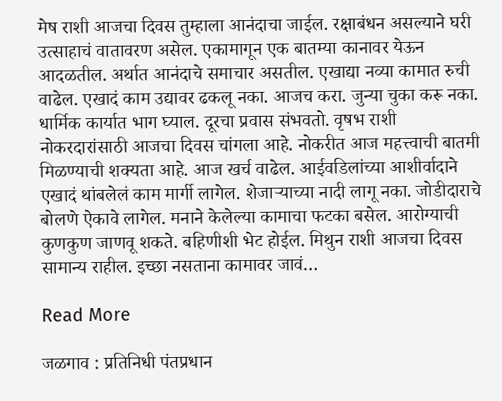मेष राशी आजचा दिवस तुम्हाला आनंदाचा जाईल. रक्षाबंधन असल्याने घरी उत्साहाचं वातावरण असेल. एकामागून एक बातम्या कानावर येऊन आदळतील. अर्थात आनंदाचे समाचार असतील. एखाद्या नव्या कामात रुची वाढेल. एखादं काम उद्यावर ढकलू नका. आजच करा. जुन्या चुका करू नका. धार्मिक कार्यात भाग घ्याल. दूरचा प्रवास संभवतो. वृषभ राशी नोकरदारांसाठी आजचा दिवस चांगला आहे. नोकरीत आज महत्त्वाची बातमी मिळण्याची शक्यता आहे. आज खर्च वाढेल. आईवडिलांच्या आशीर्वादाने एखादं थांबलेलं काम मार्गी लागेल. शेजाऱ्याच्या नादी लागू नका. जोडीदाराचे बोलणे ऐकावे लागेल. मनाने केलेल्या कामाचा फटका बसेल. आरोग्याची कुणकुण जाणवू शकते. बहिणीशी भेट होईल. मिथुन राशी आजचा दिवस सामान्य राहील. इच्छा नसताना कामावर जावं…

Read More

जळगाव : प्रतिनिधी पंतप्रधान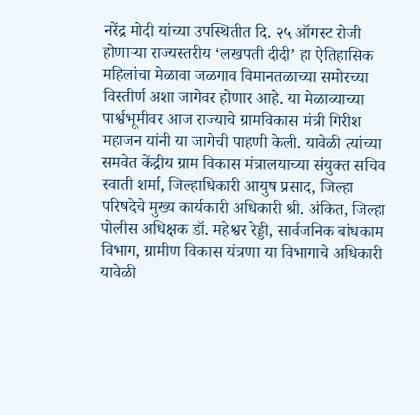नरेंद्र मोदी यांच्या उपस्थितीत दि. २५ ऑगस्ट रोजी होणाऱ्या राज्यस्तरीय ‘लखपती दीदी’ हा ऐतिहासिक महिलांचा मेळावा जळगाव विमानतळाच्या समोरच्या विस्तीर्ण अशा जागेवर होणार आहे. या मेळाव्याच्या पार्श्वभूमीवर आज राज्याचे ग्रामविकास मंत्री गिरीश महाजन यांनी या जागेची पाहणी केली. यावेळी त्यांच्या समवेत केंद्रीय ग्राम विकास मंत्रालयाच्या संयुक्त सचिव स्वाती शर्मा, जिल्हाधिकारी आयुष प्रसाद, जिल्हा परिषदेचे मुख्य कार्यकारी अधिकारी श्री. अंकित, जिल्हा पोलीस अधिक्षक डॉ. महेश्वर रेड्डी, सार्वजनिक बांधकाम विभाग, ग्रामीण विकास यंत्रणा या विभागाचे अधिकारी यावेळी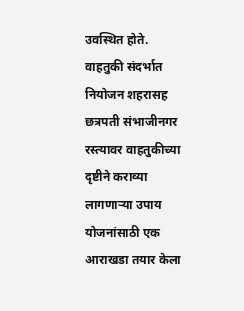उवस्थित होते. वाहतुकी संदर्भात नियोजन शहरासह छत्रपती संभाजीनगर रस्त्यावर वाहतुकीच्या दृष्टीने कराव्या लागणाऱ्या उपाय योजनांसाठी एक आराखडा तयार केला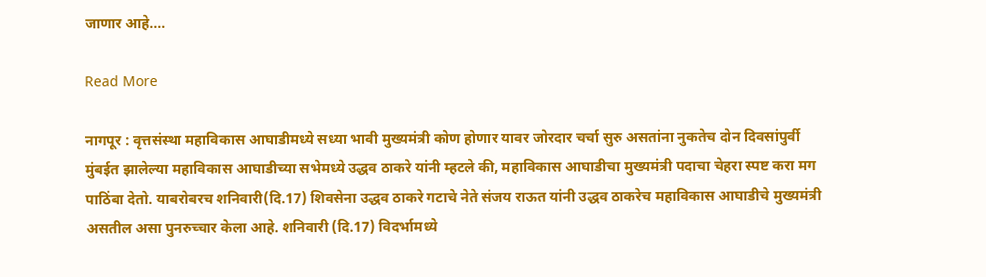जाणार आहे.…

Read More

नागपूर : वृत्तसंस्था महाविकास आघाडीमध्ये सध्या भावी मुख्यमंत्री कोण होणार यावर जोरदार चर्चा सुरु असतांना नुकतेच दोन दिवसांपुर्वी मुंबईत झालेल्या महाविकास आघाडीच्या सभेमध्ये उद्धव ठाकरे यांनी म्हटले की, महाविकास आघाडीचा मुख्यमंत्री पदाचा चेहरा स्पष्ट करा मग पाठिंबा देतो. याबरोबरच शनिवारी(दि.17) शिवसेना उद्धव ठाकरे गटाचे नेते संजय राऊत यांनी उद्धव ठाकरेच महाविकास आघाडीचे मुख्यमंत्री असतील असा पुनरुच्चार केला आहे. शनिवारी (दि.17) विदर्भामध्ये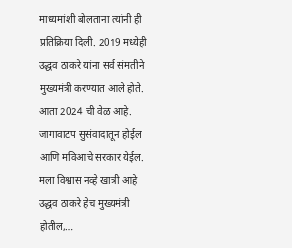माध्यमांशी बोलताना त्यांनी ही प्रतिक्रिया दिली. 2019 मध्येही उद्धव ठाकरे यांना सर्व संमतीने मुख्यमंत्री करण्यात आले होते. आता 2024 ची वेळ आहे. जागावाटप सुसंवादातून होईल आणि मविआचे सरकार येईल. मला विश्वास नव्हे खात्री आहे उद्धव ठाकरे हेच मुख्यमंत्री होतील,…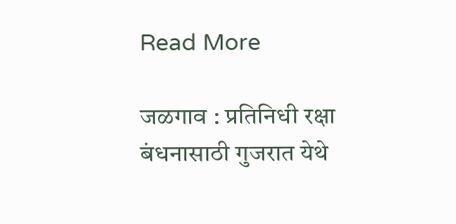Read More

जळगाव : प्रतिनिधी रक्षा बंधनासाठी गुजरात येथे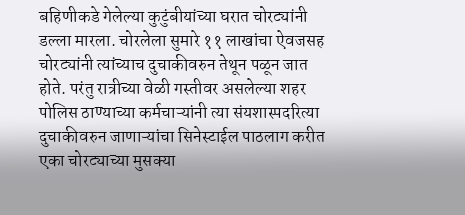बहिणीकडे गेलेल्या कुटुंबीयांच्या घरात चोरट्यांनी डल्ला मारला. चोरलेला सुमारे ११ लाखांचा ऐवजसह चोरट्यांनी त्यांच्याच दुचाकीवरुन तेथून पळून जात होते. परंतु रात्रीच्या वेळी गस्तीवर असलेल्या शहर पोलिस ठाण्याच्या कर्मचाऱ्यांनी त्या संयशास्पदरित्या दुचाकीवरुन जाणाऱ्यांचा सिनेस्टाईल पाठलाग करीत एका चोरट्याच्या मुसक्या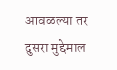आवळल्या तर दुसरा मुद्देमाल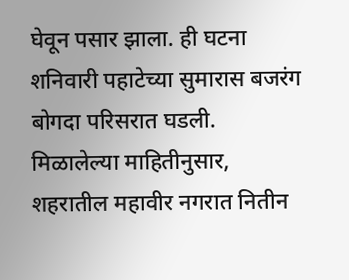घेवून पसार झाला. ही घटना शनिवारी पहाटेच्या सुमारास बजरंग बोगदा परिसरात घडली. मिळालेल्या माहितीनुसार, शहरातील महावीर नगरात नितीन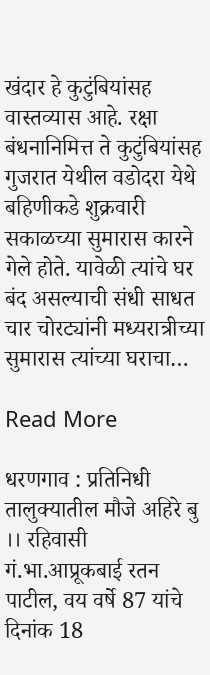खंदार हे कुटुंबियांसह वास्तव्यास आहे. रक्षा बंधनानिमित्त ते कुटुंबियांसह गुजरात येथील वडोदरा येथे बहिणीकडे शुक्रवारी सकाळच्या सुमारास कारने गेले होते. यावेळी त्यांचे घर बंद असल्याची संधी साधत चार चोरट्यांनी मध्यरात्रीच्या सुमारास त्यांच्या घराचा…

Read More

धरणगाव : प्रतिनिधी तालुक्यातील मौजे अहिरे बु ।। रहिवासी गं.भा.आप्रूकबाई रतन पाटील, वय वर्षे 87 यांचे दिनांक 18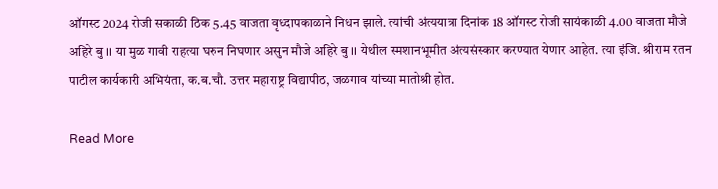ऑगस्ट 2024 रोजी सकाळी ठिक 5.45 वाजता वृध्दापकाळाने निधन झाले. त्यांची अंत्ययात्रा दिनांक 18 ऑगस्ट रोजी सायंकाळी 4.00 वाजता मौजे अहिरे बु ।। या मुळ गावी राहत्या घरुन निघणार असुन मौजे अहिरे बु ।। येथील स्मशानभूमीत अंत्यसंस्कार करण्यात येणार आहेत. त्या इंजि. श्रीराम रतन पाटील कार्यकारी अभियंता, क.ब.चौ. उत्तर महाराष्ट्र विद्यापीठ, जळगाव यांच्या मातोश्री होत.

Read More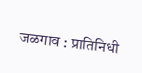जळगाव : प्रातिनिधी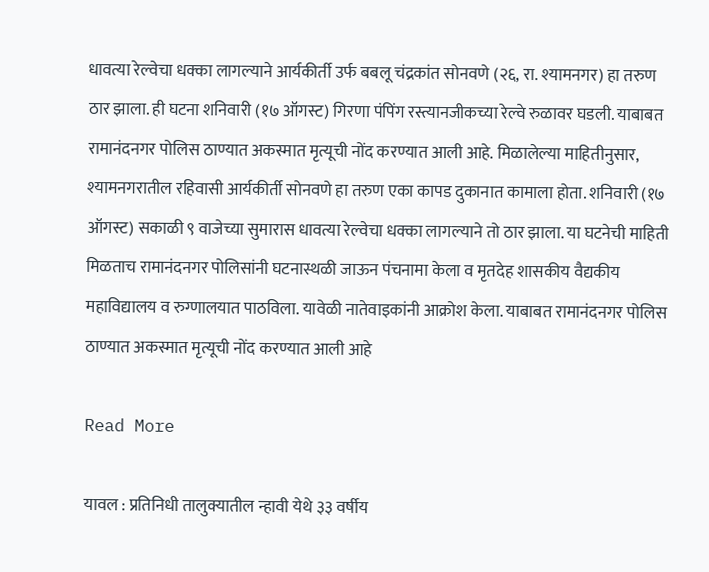धावत्या रेल्वेचा धक्का लागल्याने आर्यकीर्ती उर्फ बबलू चंद्रकांत सोनवणे (२६, रा. श्यामनगर) हा तरुण ठार झाला. ही घटना शनिवारी (१७ ऑगस्ट) गिरणा पंपिंग रस्त्यानजीकच्या रेल्वे रुळावर घडली. याबाबत रामानंदनगर पोलिस ठाण्यात अकस्मात मृत्यूची नोंद करण्यात आली आहे. मिळालेल्या माहितीनुसार, श्यामनगरातील रहिवासी आर्यकीर्ती सोनवणे हा तरुण एका कापड दुकानात कामाला होता. शनिवारी (१७ ऑगस्ट) सकाळी ९ वाजेच्या सुमारास धावत्या रेल्वेचा धक्का लागल्याने तो ठार झाला. या घटनेची माहिती मिळताच रामानंदनगर पोलिसांनी घटनास्थळी जाऊन पंचनामा केला व मृतदेह शासकीय वैद्यकीय महाविद्यालय व रुग्णालयात पाठविला. यावेळी नातेवाइकांनी आक्रोश केला. याबाबत रामानंदनगर पोलिस ठाण्यात अकस्मात मृत्यूची नोंद करण्यात आली आहे

Read More

यावल : प्रतिनिधी तालुक्यातील न्हावी येथे ३३ वर्षीय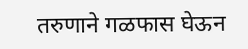तरुणाने गळफास घेऊन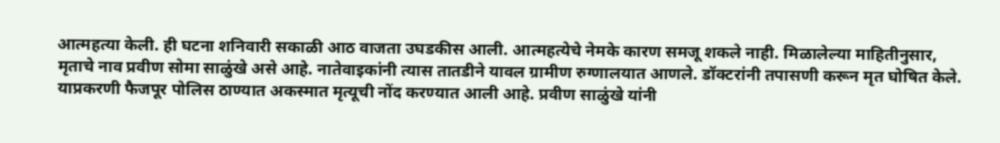आत्महत्या केली. ही घटना शनिवारी सकाळी आठ वाजता उघडकीस आली. आत्महत्येचे नेमके कारण समजू शकले नाही. मिळालेल्या माहितीनुसार, मृताचे नाव प्रवीण सोमा साळुंखे असे आहे. नातेवाइकांनी त्यास तातडीने यावल ग्रामीण रुग्णालयात आणले. डॉक्टरांनी तपासणी करून मृत घोषित केले. याप्रकरणी फैजपूर पोलिस ठाण्यात अकस्मात मृत्यूची नोंद करण्यात आली आहे. प्रवीण साळुंखे यांनी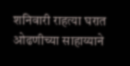शनिवारी राहत्या घरात ओढणीच्या साहाय्याने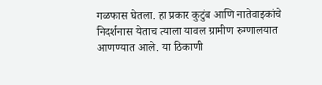गळफास घेतला. हा प्रकार कुटुंब आणि नातेवाइकांचे निदर्शनास येताच त्याला यावल ग्रामीण रुग्णालयात आणण्यात आले. या ठिकाणी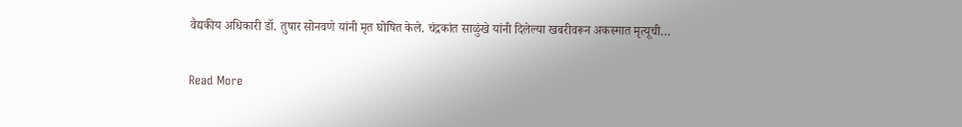वैद्यकीय अधिकारी डॉ. तुषार सोनवणे यांनी मृत घोषित केले. चंद्रकांत साळुंखे यांनी दिलेल्या खबरीवरून अकस्मात मृत्यूची…

Read More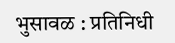भुसावळ : प्रतिनिधी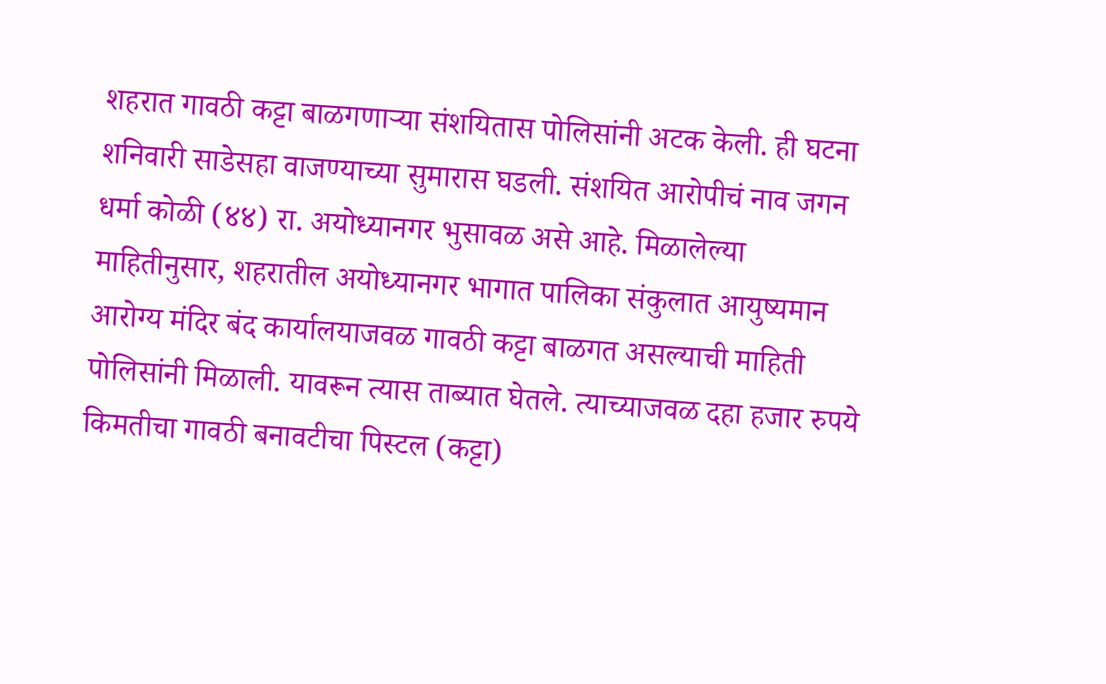शहरात गावठी कट्टा बाळगणाऱ्या संशयितास पोलिसांनी अटक केली. ही घटना शनिवारी साडेसहा वाजण्याच्या सुमारास घडली. संशयित आरोपीचं नाव जगन धर्मा कोळी (४४) रा. अयोध्यानगर भुसावळ असे आहे. मिळालेल्या माहितीनुसार, शहरातील अयोध्यानगर भागात पालिका संकुलात आयुष्यमान आरोग्य मंदिर बंद कार्यालयाजवळ गावठी कट्टा बाळगत असल्याची माहिती पोलिसांनी मिळाली. यावरून त्यास ताब्यात घेतले. त्याच्याजवळ दहा हजार रुपये किमतीचा गावठी बनावटीचा पिस्टल (कट्टा)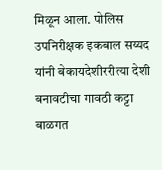मिळून आला. पोलिस उपनिरीक्षक इकबाल सय्यद यांनी बेकायदेशीररीत्या देशी बनावटीचा गावठी कट्टा बाळगत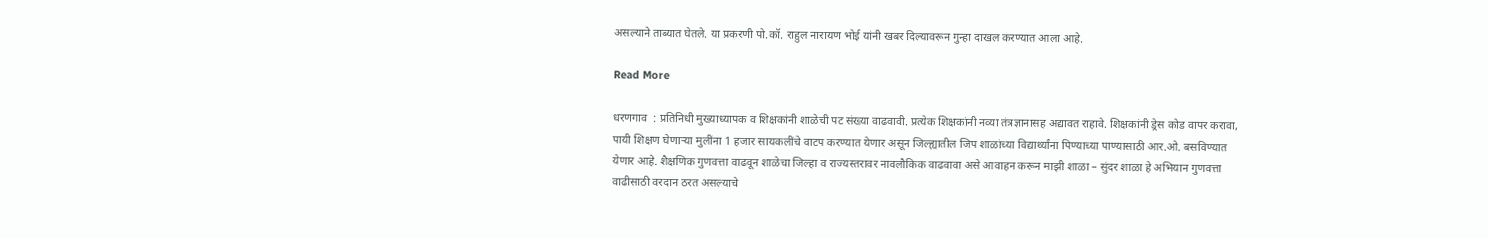असल्याने ताब्यात घेतले. या प्रकरणी पो.कॉ. राहुल नारायण भोई यांनी खबर दिल्यावरून गुन्हा दाखल करण्यात आला आहे.

Read More

धरणगाव  : प्रतिनिधी मुख्याध्यापक व शिक्षकांनी शाळेची पट संख्या वाढवावी. प्रत्येक शिक्षकांनी नव्या तंत्रज्ञानासह अद्यावत राहावे. शिक्षकांनी ड्रेस कोड वापर करावा, पायी शिक्षण घेणाऱ्या मुलींना 1 हजार सायकलींचे वाटप करण्यात येणार असून जिल्ह्यातील जिप शाळांच्या विद्यार्थ्यांना पिण्याच्या पाण्यासाठी आर.ओ. बसविण्यात येणार आहे. शैक्षणिक गुणवत्ता वाढवून शाळेचा जिल्हा व राज्यस्तरावर नावलौकिक वाढवावा असे आवाहन करून माझी शाळा – सुंदर शाळा हे अभियान गुणवत्ता वाढीसाठी वरदान ठरत असल्याचे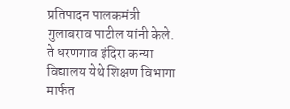प्रतिपादन पालकमंत्री गुलाबराव पाटील यांनी केले. ते धरणगाव इंदिरा कन्या विद्यालय येथे शिक्षण विभागा मार्फत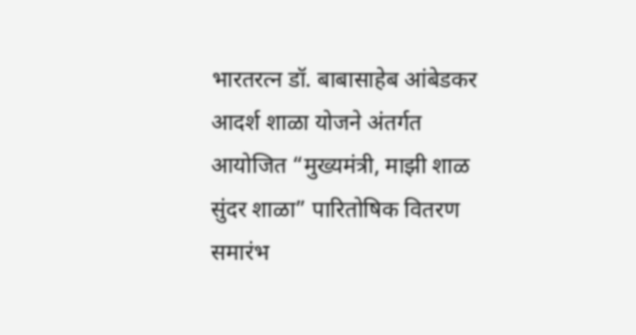भारतरत्न डॉ. बाबासाहेब आंबेडकर आदर्श शाळा योजने अंतर्गत आयोजित “मुख्यमंत्री, माझी शाळ सुंदर शाळा” पारितोषिक वितरण समारंभ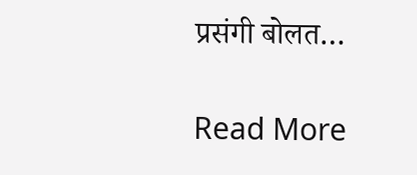प्रसंगी बोलत…

Read More